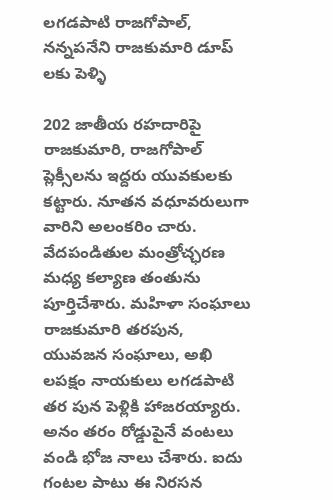లగడపాటి రాజగోపాల్, నన్నపనేని రాజకుమారి డూప్ లకు పెళ్ళి

202 జాతీయ రహదారిపై రాజకుమారి, రాజగోపాల్ ప్లెక్సీలను ఇద్దరు యువకులకు కట్టారు. నూతన వధూవరులుగా వారిని అలంకరిం చారు. వేదపండితుల మంత్రోచ్ఛరణ మధ్య కల్యాణ తంతును పూర్తిచేశారు. మహిళా సంఘాలు రాజకుమారి తరపున, యువజన సంఘాలు, అఖి లపక్షం నాయకులు లగడపాటి తర పున పెళ్లికి హాజరయ్యారు. అనం తరం రోడ్డుపైనే వంటలు వండి భోజ నాలు చేశారు. ఐదు గంటల పాటు ఈ నిరసన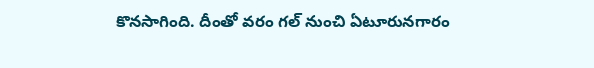కొనసాగింది. దీంతో వరం గల్ నుంచి ఏటూరునగారం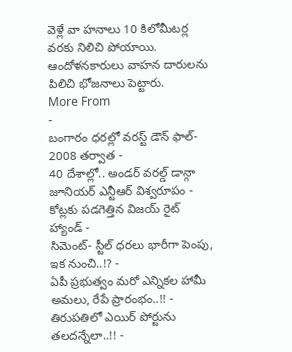వెళ్లే వా హనాలు 10 కిలోమీటర్ల వరకు నిలిచి పోయాయి. ఆందోళనకారులు వాహన దారులను పిలిచి భోజనాలు పెట్టారు.
More From
-
బంగారం ధరల్లో వరస్ట్ డౌన్ ఫాల్- 2008 తర్వాత -
40 దేశాల్లో.. అండర్ వరల్డ్ డాన్గా జూనియర్ ఎన్టీఆర్ విశ్వరూపం -
కోట్లకు పడగెత్తిన విజయ్ రైట్ హ్యాండ్ -
సిమెంట్- స్టీల్ ధరలు భారీగా పెంపు, ఇక నుంచి..!? -
ఏపీ ప్రభుత్వం మరో ఎన్నికల హామీ అమలు, రేపే ప్రారంభం..!! -
తిరుపతిలో ఎయిర్ పోర్టును తలదన్నేలా..!! -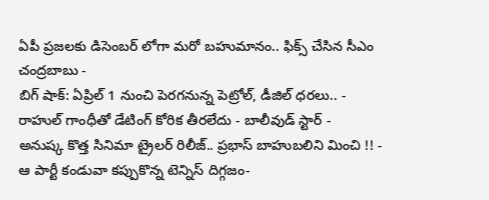ఏపీ ప్రజలకు డిసెంబర్ లోగా మరో బహుమానం.. ఫిక్స్ చేసిన సీఎం చంద్రబాబు -
బిగ్ షాక్: ఏప్రిల్ 1 నుంచి పెరగనున్న పెట్రోల్, డీజిల్ ధరలు.. -
రాహుల్ గాంధీతో డేటింగ్ కోరిక తీరలేదు - బాలీవుడ్ స్టార్ -
అనుష్క కొత్త సినిమా ట్రైలర్ రిలీజ్.. ప్రభాస్ బాహుబలిని మించి !! -
ఆ పార్టీ కండువా కప్పుకొన్న టెన్నిస్ దిగ్గజం-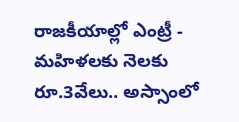రాజకీయాల్లో ఎంట్రీ -
మహిళలకు నెలకు రూ.3వేలు.. అస్సాంలో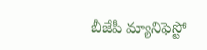బీజేపీ మ్యానిఫెస్టో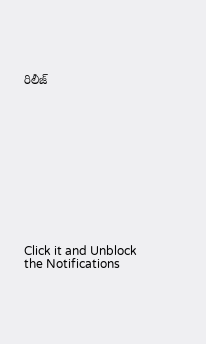రిలీజ్












Click it and Unblock the Notifications